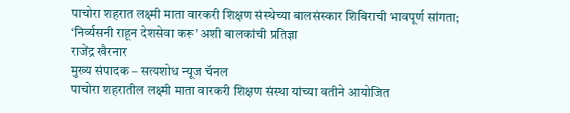पाचोरा शहरात लक्ष्मी माता वारकरी शिक्षण संस्थेच्या बालसंस्कार शिबिराची भावपूर्ण सांगता; ‘निर्व्यसनी राहून देशसेवा करू’ अशी बालकांची प्रतिज्ञा
राजेंद्र खैरनार
मुख्य संपादक – सत्यशोध न्यूज चॅनल
पाचोरा शहरातील लक्ष्मी माता वारकरी शिक्षण संस्था यांच्या वतीने आयोजित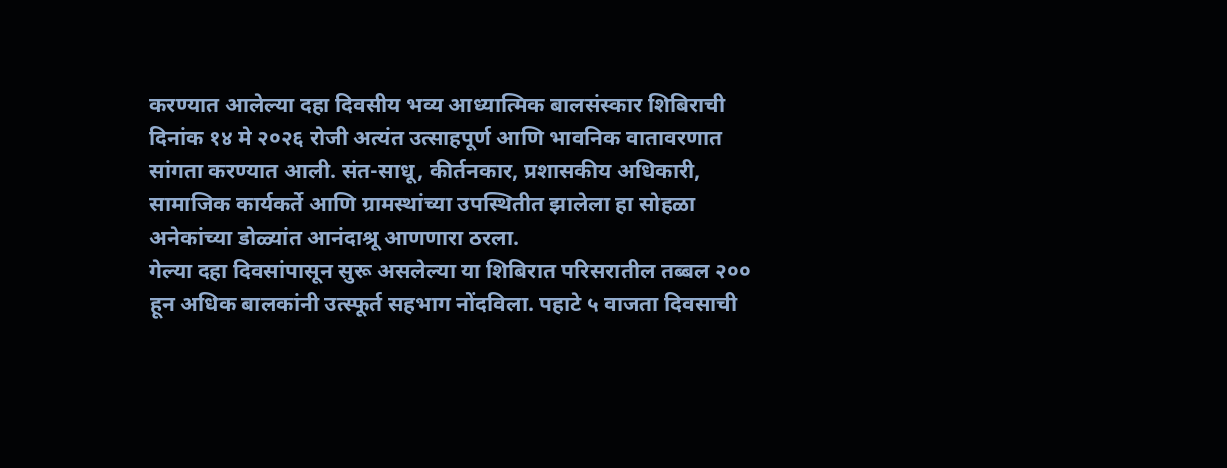करण्यात आलेल्या दहा दिवसीय भव्य आध्यात्मिक बालसंस्कार शिबिराची दिनांक १४ मे २०२६ रोजी अत्यंत उत्साहपूर्ण आणि भावनिक वातावरणात सांगता करण्यात आली. संत-साधू, कीर्तनकार, प्रशासकीय अधिकारी, सामाजिक कार्यकर्ते आणि ग्रामस्थांच्या उपस्थितीत झालेला हा सोहळा अनेकांच्या डोळ्यांत आनंदाश्रू आणणारा ठरला.
गेल्या दहा दिवसांपासून सुरू असलेल्या या शिबिरात परिसरातील तब्बल २०० हून अधिक बालकांनी उत्स्फूर्त सहभाग नोंदविला. पहाटे ५ वाजता दिवसाची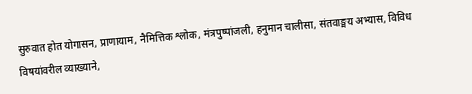सुरुवात होत योगासन, प्राणायाम, नैमित्तिक श्लोक, मंत्रपुष्पांजली, हनुमान चालीसा, संतवाङ्मय अभ्यास, विविध विषयांवरील व्याख्याने,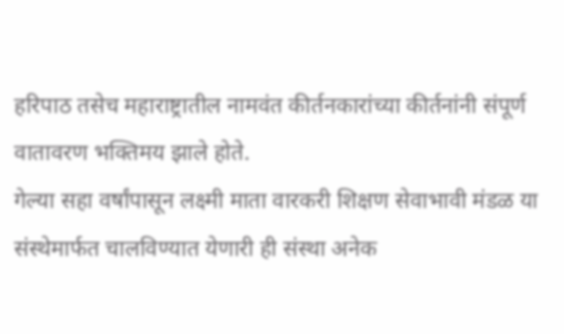हरिपाठ तसेच महाराष्ट्रातील नामवंत कीर्तनकारांच्या कीर्तनांनी संपूर्ण वातावरण भक्तिमय झाले होते.
गेल्या सहा वर्षांपासून लक्ष्मी माता वारकरी शिक्षण सेवाभावी मंडळ या संस्थेमार्फत चालविण्यात येणारी ही संस्था अनेक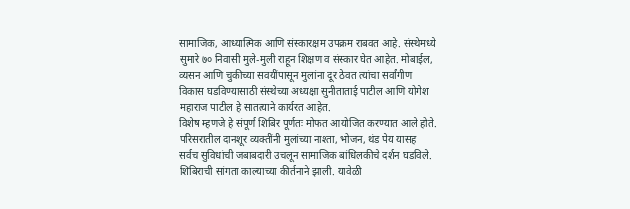सामाजिक, आध्यात्मिक आणि संस्कारक्षम उपक्रम राबवत आहे. संस्थेमध्ये सुमारे ७० निवासी मुले-मुली राहून शिक्षण व संस्कार घेत आहेत. मोबाईल, व्यसन आणि चुकीच्या सवयींपासून मुलांना दूर ठेवत त्यांचा सर्वांगीण विकास घडविण्यासाठी संस्थेच्या अध्यक्षा सुनीताताई पाटील आणि योगेश महाराज पाटील हे सातत्याने कार्यरत आहेत.
विशेष म्हणजे हे संपूर्ण शिबिर पूर्णतः मोफत आयोजित करण्यात आले होते. परिसरातील दानशूर व्यक्तींनी मुलांच्या नाश्ता, भोजन, थंड पेय यासह सर्वच सुविधांची जबाबदारी उचलून सामाजिक बांधिलकीचे दर्शन घडविले.
शिबिराची सांगता काल्याच्या कीर्तनाने झाली. यावेळी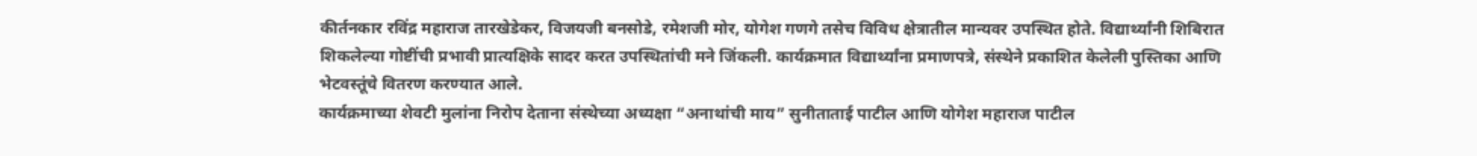कीर्तनकार रविंद्र महाराज तारखेडेकर, विजयजी बनसोडे, रमेशजी मोर, योगेश गणगे तसेच विविध क्षेत्रातील मान्यवर उपस्थित होते. विद्यार्थ्यांनी शिबिरात शिकलेल्या गोष्टींची प्रभावी प्रात्यक्षिके सादर करत उपस्थितांची मने जिंकली. कार्यक्रमात विद्यार्थ्यांना प्रमाणपत्रे, संस्थेने प्रकाशित केलेली पुस्तिका आणि भेटवस्तूंचे वितरण करण्यात आले.
कार्यक्रमाच्या शेवटी मुलांना निरोप देताना संस्थेच्या अध्यक्षा “अनाथांची माय” सुनीताताई पाटील आणि योगेश महाराज पाटील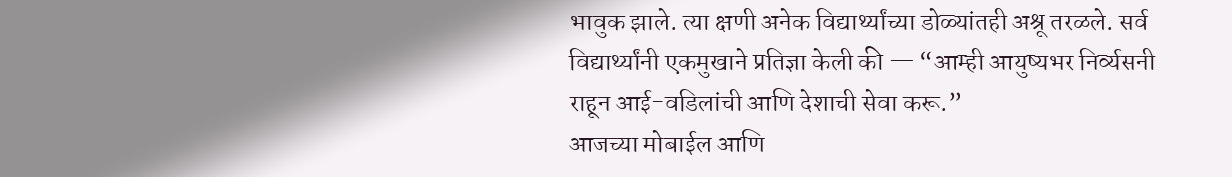भावुक झाले. त्या क्षणी अनेक विद्यार्थ्यांच्या डोळ्यांतही अश्रू तरळले. सर्व विद्यार्थ्यांनी एकमुखाने प्रतिज्ञा केली की — “आम्ही आयुष्यभर निर्व्यसनी राहून आई-वडिलांची आणि देशाची सेवा करू.”
आजच्या मोबाईल आणि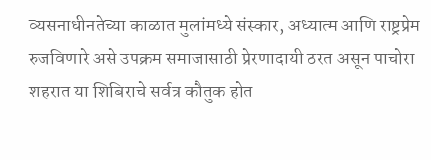व्यसनाधीनतेच्या काळात मुलांमध्ये संस्कार, अध्यात्म आणि राष्ट्रप्रेम रुजविणारे असे उपक्रम समाजासाठी प्रेरणादायी ठरत असून पाचोरा शहरात या शिबिराचे सर्वत्र कौतुक होत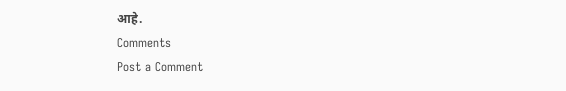आहे.
Comments
Post a Comment